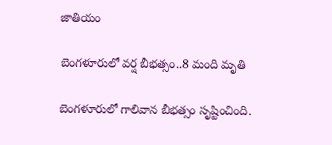జాతియం

బెంగళూరులో వర్ష బీభత్సం..8 మంది మృతి

బెంగళూరులో గాలివాన బీభత్సం సృష్టించింది.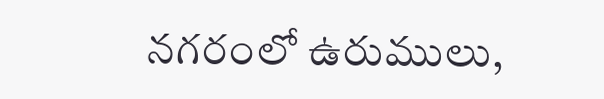నగరంలో ఉరుములు,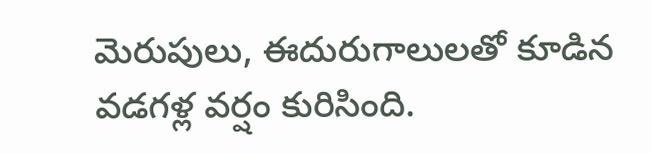మెరుపులు, ఈదురుగాలులతో కూడిన వడగళ్ల వర్షం కురిసింది.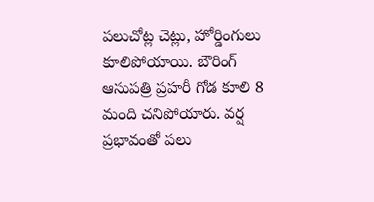పలుచోట్ల చెట్లు, హోర్డింగులు కూలిపోయాయి. బౌరింగ్ ఆసుపత్రి ప్రహరీ గోడ కూలి 8 మంది చనిపోయారు. వర్ష ప్రభావంతో పలు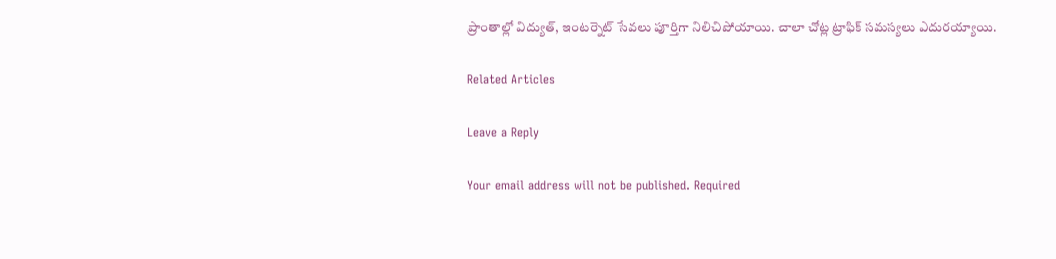ప్రాంతాల్లో విద్యుత్, ఇంటర్నెట్ సేవలు పూర్తిగా నిలిచిపోయాయి. చాలా చోట్ల ట్రాఫిక్ సమస్యలు ఎదురయ్యాయి.

Related Articles

Leave a Reply

Your email address will not be published. Required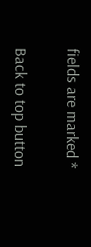fields are marked *

Back to top button